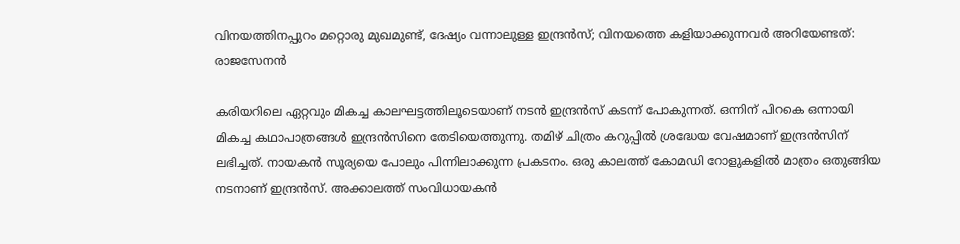വിനയത്തിനപ്പുറം മറ്റൊരു മുഖമുണ്ട്, ദേഷ്യം വന്നാലുള്ള ഇന്ദ്രൻസ്; വിനയത്തെ കളിയാക്കുന്നവർ അറിയേണ്ടത്: രാജസേനൻ

കരിയറിലെ ഏറ്റവും മികച്ച കാലഘട്ടത്തിലൂടെയാണ് നടൻ ഇന്ദ്രൻസ് കടന്ന് പോകുന്നത്. ഒന്നിന് പിറകെ ഒന്നായി മികച്ച കഥാപാത്രങ്ങൾ ഇന്ദ്രൻസിനെ തേടിയെത്തുന്നു. തമിഴ് ചിത്രം കറുപ്പിൽ ശ്രദ്ധേയ വേഷമാണ് ഇന്ദ്രൻസിന് ലഭിച്ചത്. നായകൻ സൂര്യയെ പോലും പിന്നിലാക്കുന്ന പ്രകടനം. ഒരു കാലത്ത് കോമഡി റോളുകളിൽ മാത്രം ഒതുങ്ങിയ നടനാണ് ഇന്ദ്രൻസ്. അക്കാലത്ത് സംവിധായകൻ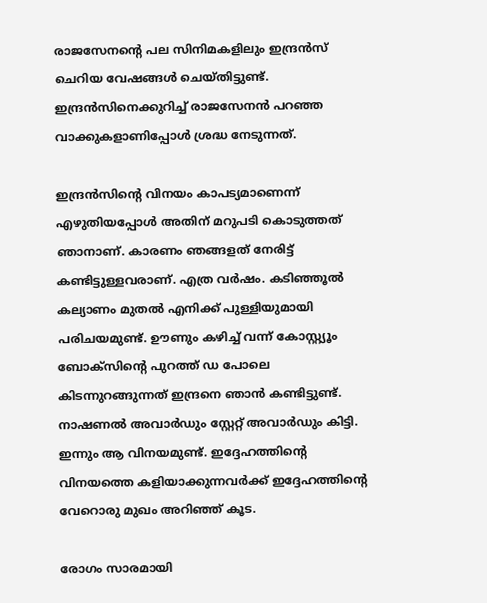രാജസേനന്റെ പല സിനിമകളിലും ഇന്ദ്രൻസ് ചെറിയ വേഷങ്ങൾ ചെയ്തിട്ടുണ്ട്. ഇന്ദ്രൻസിനെക്കുറിച്ച് രാജസേനൻ പറഞ്ഞ വാക്കുകളാണിപ്പോൾ ശ്രദ്ധ നേടുന്നത്.

ഇന്ദ്രൻസിന്റെ വിനയം കാപട്യമാണെന്ന് എഴുതിയപ്പോൾ അതിന് മറുപടി കൊടുത്തത് ഞാനാണ്. കാരണം ഞങ്ങളത് നേരിട്ട് കണ്ടിട്ടുള്ളവരാണ്. എത്ര വർഷം. കടിഞ്ഞൂൽ കല്യാണം മുതൽ എനിക്ക് പുള്ളിയുമായി പരിചയമുണ്ട്. ഊണും കഴിച്ച് വന്ന് കോസ്റ്റ്യൂം ബോക്സിന്റെ പുറത്ത് ഡ പോലെ കിടന്നുറങ്ങുന്നത് ഇന്ദ്രനെ ഞാൻ കണ്ടിട്ടുണ്ട്. നാഷണൽ അവാർഡും സ്റ്റേറ്റ് അവാർഡും കിട്ടി. ഇന്നും ആ വിനയമുണ്ട്. ഇദ്ദേഹത്തിന്റെ വിനയത്തെ കളിയാക്കുന്നവർക്ക് ഇദ്ദേഹത്തിന്റെ വേറൊരു മുഖം അറിഞ്ഞ് കൂട.

രോഗം സാരമായി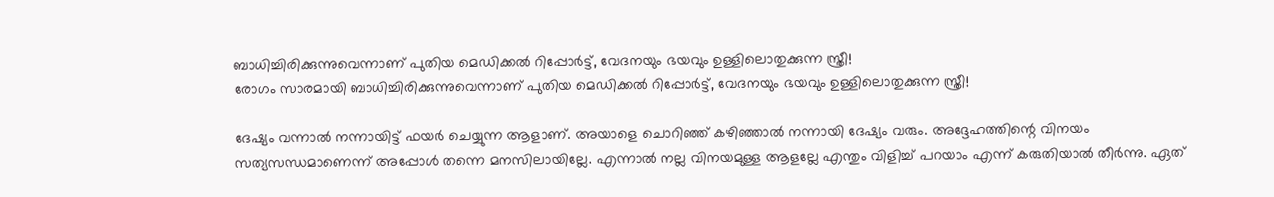ബാധിച്ചിരിക്കുന്നുവെന്നാണ് പുതിയ മെഡിക്കൽ റിപ്പോർട്ട്, വേദനയും ഭയവും ഉള്ളിലൊതുക്കുന്ന സ്ത്രീ!
രോഗം സാരമായി ബാധിച്ചിരിക്കുന്നുവെന്നാണ് പുതിയ മെഡിക്കൽ റിപ്പോർട്ട്, വേദനയും ഭയവും ഉള്ളിലൊതുക്കുന്ന സ്ത്രീ!

ദേഷ്യം വന്നാൽ നന്നായിട്ട് ഫയർ ചെയ്യുന്ന ആളാണ്. അയാളെ ചൊറിഞ്ഞ് കഴിഞ്ഞാൽ നന്നായി ദേഷ്യം വരും. അദ്ദേഹത്തിന്റെ വിനയം സത്യസന്ധമാണെന്ന് അപ്പോൾ തന്നെ മനസിലായില്ലേ. എന്നാൽ നല്ല വിനയമുള്ള ആളല്ലേ എന്തും വിളിച്ച് പറയാം എന്ന് കരുതിയാൽ തീർന്നു. ഏത്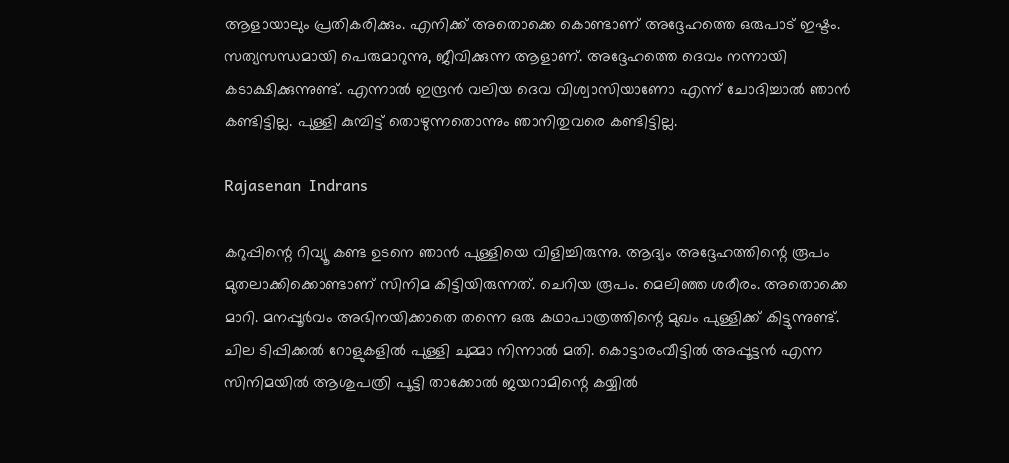ആളായാലും പ്രതികരിക്കും. എനിക്ക് അതൊക്കെ കൊണ്ടാണ് അദ്ദേഹത്തെ ഒരുപാട് ഇഷ്ടം. സത്യസന്ധമായി പെരുമാറുന്നു, ജീവിക്കുന്ന ആളാണ്. അദ്ദേഹത്തെ ദെവം നന്നായി കടാക്ഷിക്കുന്നുണ്ട്. എന്നാൽ ഇന്ദ്രൻ വലിയ ദെവ വിശ്വാസിയാണോ എന്ന് ചോദിച്ചാൽ ഞാൻ കണ്ടി‌ട്ടില്ല. പുള്ളി കുമ്പിട്ട് തൊഴുന്നതൊന്നും ഞാനിതുവരെ കണ്ടിട്ടില്ല.

Rajasenan  Indrans

കറുപ്പിന്റെ റിവ്യൂ കണ്ട ഉടനെ ഞാൻ പുള്ളിയെ വിളിച്ചിരുന്നു. ആദ്യം അദ്ദേഹത്തിന്റെ രൂപം മുതലാക്കിക്കൊണ്ടാണ് സിനിമ കിട്ടിയിരുന്നത്. ചെറിയ രൂപം. മെലിഞ്ഞ ശരീരം. അതൊക്കെ മാറി. മനപ്പൂർവം അഭിനയിക്കാതെ തന്നെ ഒരു കഥാപാത്രത്തിന്റെ മുഖം പുള്ളിക്ക് കിട്ടുന്നുണ്ട്. ചില ടിപ്പിക്കൽ റോളുകളിൽ പുള്ളി ചുമ്മാ നിന്നാൽ മതി. കൊട്ടാരംവീട്ടിൽ അപ്പൂട്ടൻ എന്ന സിനിമയിൽ ആശുപത്രി പൂട്ടി താക്കോൽ ജയറാമിന്റെ കയ്യിൽ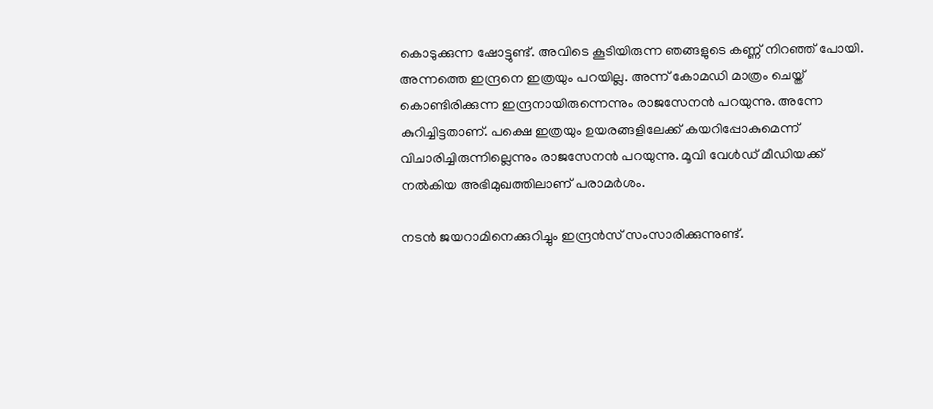കൊടുക്കുന്ന ഷോട്ടുണ്ട്. അവിടെ കൂടിയിരുന്ന ഞങ്ങളുടെ കണ്ണ് നിറഞ്ഞ് പോയി. അന്നത്തെ ഇന്ദ്രനെ ഇത്രയും പറയില്ല. അന്ന് കോമഡി മാത്രം ചെയ്ത് കൊണ്ടിരിക്കുന്ന ഇന്ദ്രനായിരുന്നെന്നും രാജസേനൻ പറയുന്നു. അന്നേ കുറിച്ചിട്ടതാണ്. പക്ഷെ ഇത്രയും ഉയരങ്ങളിലേക്ക് കയറിപ്പോകുമെന്ന് വിചാരിച്ചിരുന്നില്ലെന്നും രാജസേനൻ പറയുന്നു. മൂവി വേൾഡ് മീഡിയക്ക് നൽകിയ അഭിമുഖത്തിലാണ് പരാമർശം.

നടൻ ജയറാമിനെക്കുറിച്ചും ഇന്ദ്രൻസ് സംസാരിക്കുന്നുണ്ട്.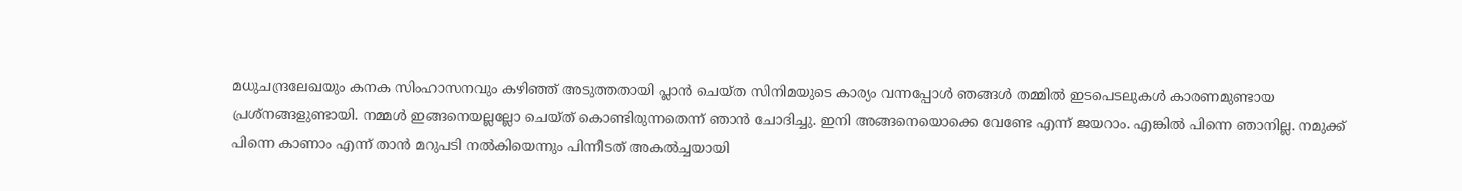മധുചന്ദ്രലേഖയും കനക സിംഹാസനവും കഴിഞ്ഞ് അടുത്തതായി പ്ലാൻ ചെയ്ത സിനിമയുടെ കാര്യം വന്നപ്പോൾ ഞങ്ങൾ തമ്മിൽ ഇടപെടലുകൾ കാരണമുണ്ടായ പ്രശ്നങ്ങളുണ്ടായി. നമ്മൾ ഇങ്ങനെയല്ലല്ലോ ചെയ്ത് കൊണ്ടിരുന്നതെന്ന് ഞാൻ ചോദിച്ചു. ഇനി അങ്ങനെയൊക്കെ വേണ്ടേ എന്ന് ജയറാം. എങ്കിൽ പിന്നെ ഞാനില്ല. നമുക്ക് പിന്നെ കാണാം എന്ന് താൻ മറുപടി നൽകിയെന്നും പിന്നീടത് അകൽച്ചയായി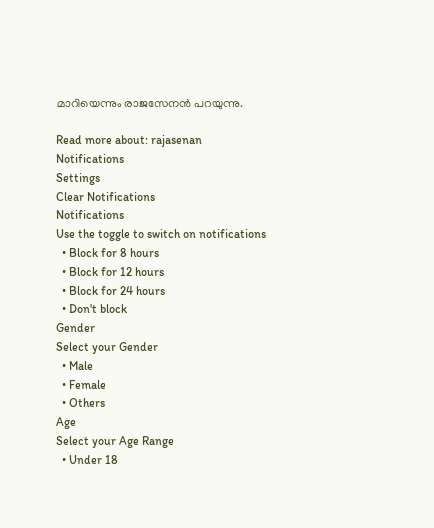മാറിയെന്നും രാജസേനൻ പറയുന്നു.

Read more about: rajasenan
Notifications
Settings
Clear Notifications
Notifications
Use the toggle to switch on notifications
  • Block for 8 hours
  • Block for 12 hours
  • Block for 24 hours
  • Don't block
Gender
Select your Gender
  • Male
  • Female
  • Others
Age
Select your Age Range
  • Under 18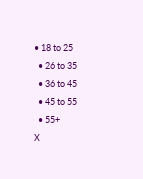• 18 to 25
  • 26 to 35
  • 36 to 45
  • 45 to 55
  • 55+
X